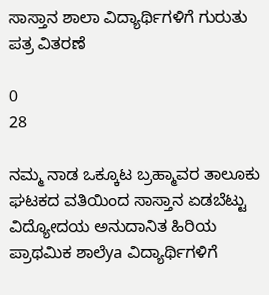ಸಾಸ್ತಾನ ಶಾಲಾ ವಿದ್ಯಾರ್ಥಿಗಳಿಗೆ ಗುರುತು ಪತ್ರ ವಿತರಣೆ

0
28

ನಮ್ಮ ನಾಡ ಒಕ್ಕೂಟ ಬ್ರಹ್ಮಾವರ ತಾಲೂಕು ಘಟಕದ ವತಿಯಿಂದ ಸಾಸ್ತಾನ ಏಡಬೆಟ್ಟು ವಿದ್ಯೋದಯ ಅನುದಾನಿತ ಹಿರಿಯ ಪ್ರಾಥಮಿಕ ಶಾಲೆya ವಿದ್ಯಾರ್ಥಿಗಳಿಗೆ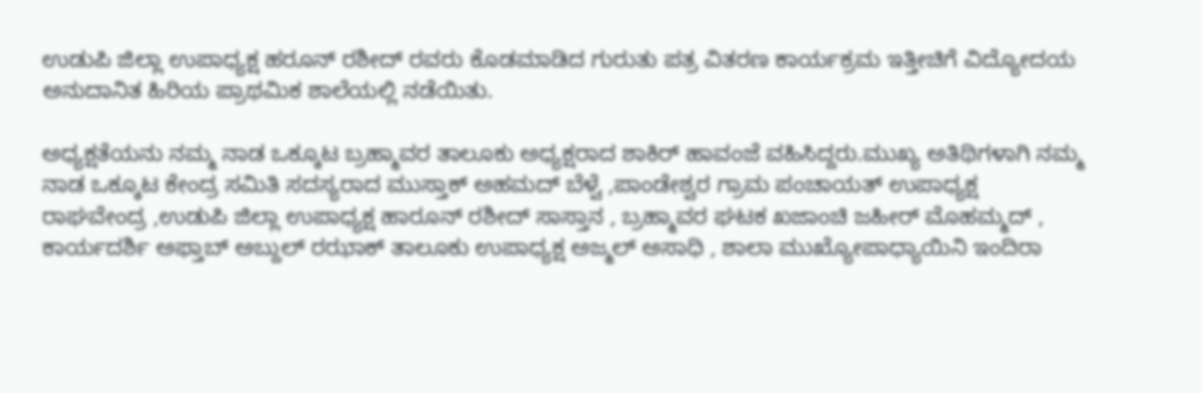ಉಡುಪಿ ಜಿಲ್ಲಾ ಉಪಾಧ್ಯಕ್ಷ ಹರೂನ್ ರಶೀದ್ ರವರು ಕೊಡಮಾಡಿದ ಗುರುತು ಪತ್ರ ವಿತರಣ ಕಾರ್ಯಕ್ರಮ ಇತ್ತೀಚಿಗೆ ವಿದ್ಯೋದಯ ಅನುದಾನಿತ ಹಿರಿಯ ಪ್ರಾಥಮಿಕ ಶಾಲೆಯಲ್ಲಿ ನಡೆಯಿತು.

ಅಧ್ಯಕ್ಷತೆಯನು ನಮ್ಮ ನಾಡ ಒಕ್ಕೂಟ ಬ್ರಹ್ಮಾವರ ತಾಲೂಕು ಅಧ್ಯಕ್ಷರಾದ ಶಾಕಿರ್ ಹಾವಂಜೆ ವಹಿಸಿದ್ದರು.ಮುಖ್ಯ ಅತಿಥಿಗಳಾಗಿ ನಮ್ಮ ನಾಡ ಒಕ್ಕೂಟ ಕೇಂದ್ರ ಸಮಿತಿ ಸದಸ್ಯರಾದ ಮುಸ್ತಾಕ್ ಅಹಮದ್ ಬೆಳ್ವೆ ,ಪಾಂಡೇಶ್ವರ ಗ್ರಾಮ ಪಂಚಾಯತ್ ಉಪಾಧ್ಯಕ್ಷ ರಾಘವೇಂದ್ರ ,ಉಡುಪಿ ಜಿಲ್ಲಾ ಉಪಾಧ್ಯಕ್ಷ ಹಾರೂನ್ ರಶೀದ್ ಸಾಸ್ತಾನ , ಬ್ರಹ್ಮಾವರ ಘಟಕ ಖಜಾಂಚಿ ಜಹೀರ್ ಮೊಹಮ್ಮದ್ , ಕಾರ್ಯದರ್ಶಿ ಅಫ್ತಾಬ್ ಅಬ್ದುಲ್ ರಝಾಕ್ ತಾಲೂಕು ಉಪಾಧ್ಯಕ್ಷ ಅಜ್ಮಲ್ ಅಸಾಧಿ , ಶಾಲಾ ಮುಖ್ಯೋಪಾಧ್ಯಾಯಿನಿ ಇಂದಿರಾ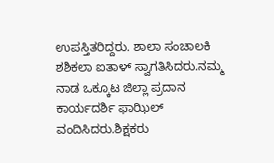ಉಪಸ್ತಿತರಿದ್ದರು. ಶಾಲಾ ಸಂಚಾಲಕಿ ಶಶಿಕಲಾ ಐತಾಳ್ ಸ್ವಾಗತಿಸಿದರು.ನಮ್ಮ ನಾಡ ಒಕ್ಕೂಟ ಜಿಲ್ಲಾ ಪ್ರದಾನ ಕಾರ್ಯದರ್ಶಿ ಫಾಝಿಲ್ ವಂದಿಸಿದರು.ಶಿಕ್ಷಕರು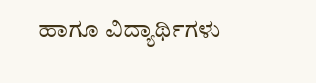ಹಾಗೂ ವಿದ್ಯಾರ್ಥಿಗಳು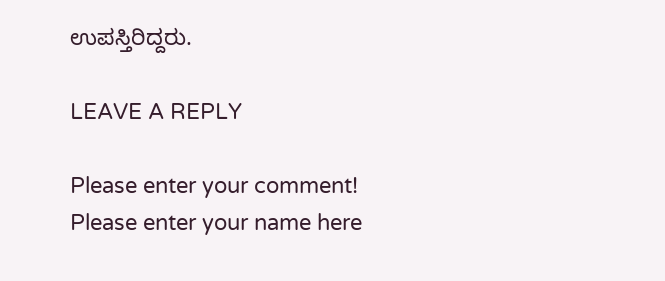ಉಪಸ್ತಿರಿದ್ದರು.

LEAVE A REPLY

Please enter your comment!
Please enter your name here